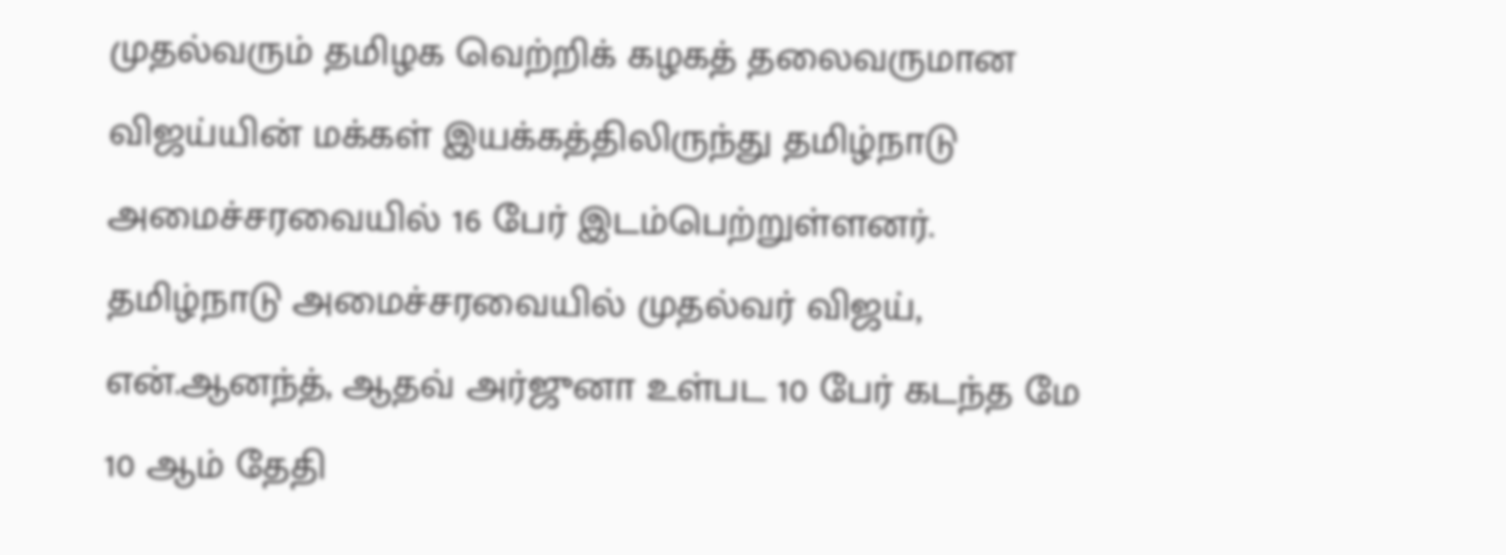முதல்வரும் தமிழக வெற்றிக் கழகத் தலைவருமான விஜய்யின் மக்கள் இயக்கத்திலிருந்து தமிழ்நாடு அமைச்சரவையில் 16 பேர் இடம்பெற்றுள்ளனர்.
தமிழ்நாடு அமைச்சரவையில் முதல்வர் விஜய், என்.ஆனந்த், ஆதவ் அர்ஜுனா உள்பட 10 பேர் கடந்த மே 10 ஆம் தேதி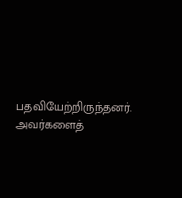பதவியேற்றிருந்தனர். அவர்களைத்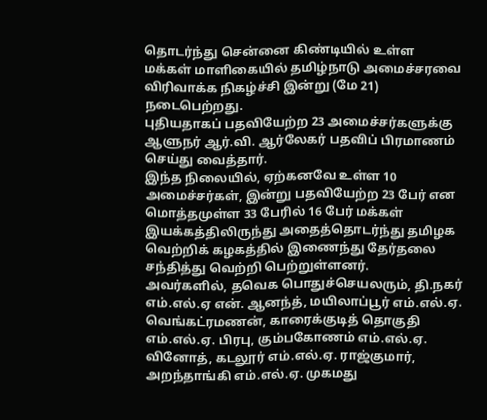தொடர்ந்து சென்னை கிண்டியில் உள்ள மக்கள் மாளிகையில் தமிழ்நாடு அமைச்சரவை விரிவாக்க நிகழ்ச்சி இன்று (மே 21) நடைபெற்றது.
புதியதாகப் பதவியேற்ற 23 அமைச்சர்களுக்கு ஆளுநர் ஆர்.வி. ஆர்லேகர் பதவிப் பிரமாணம் செய்து வைத்தார்.
இந்த நிலையில், ஏற்கனவே உள்ள 10 அமைச்சர்கள், இன்று பதவியேற்ற 23 பேர் என மொத்தமுள்ள 33 பேரில் 16 பேர் மக்கள் இயக்கத்திலிருந்து அதைத்தொடர்ந்து தமிழக வெற்றிக் கழகத்தில் இணைந்து தேர்தலை சந்தித்து வெற்றி பெற்றுள்ளனர்.
அவர்களில், தவெக பொதுச்செயலரும், தி.நகர் எம்.எல்.ஏ என். ஆனந்த், மயிலாப்பூர் எம்.எல்.ஏ. வெங்கட்ரமணன், காரைக்குடித் தொகுதி எம்.எல்.ஏ. பிரபு, கும்பகோணம் எம்.எல்.ஏ. வினோத், கடலூர் எம்.எல்.ஏ. ராஜ்குமார், அறந்தாங்கி எம்.எல்.ஏ. முகமது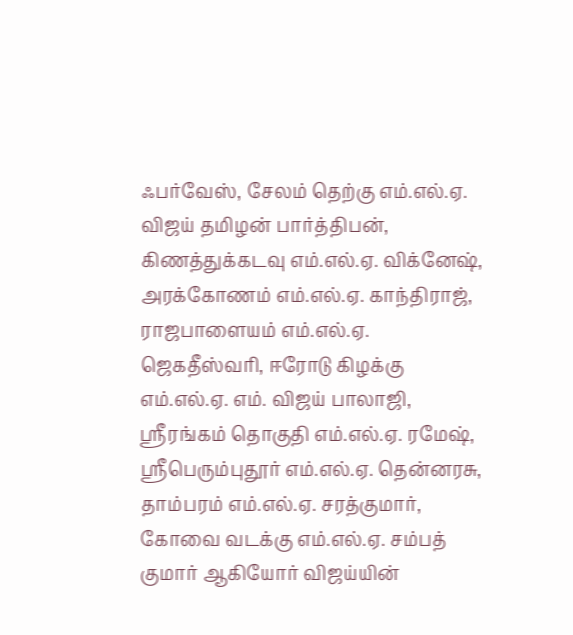ஃபர்வேஸ், சேலம் தெற்கு எம்.எல்.ஏ. விஜய் தமிழன் பார்த்திபன், கிணத்துக்கடவு எம்.எல்.ஏ. விக்னேஷ், அரக்கோணம் எம்.எல்.ஏ. காந்திராஜ், ராஜபாளையம் எம்.எல்.ஏ. ஜெகதீஸ்வரி, ஈரோடு கிழக்கு எம்.எல்.ஏ. எம். விஜய் பாலாஜி, ஸ்ரீரங்கம் தொகுதி எம்.எல்.ஏ. ரமேஷ், ஸ்ரீபெரும்புதூர் எம்.எல்.ஏ. தென்னரசு, தாம்பரம் எம்.எல்.ஏ. சரத்குமார், கோவை வடக்கு எம்.எல்.ஏ. சம்பத் குமார் ஆகியோர் விஜய்யின்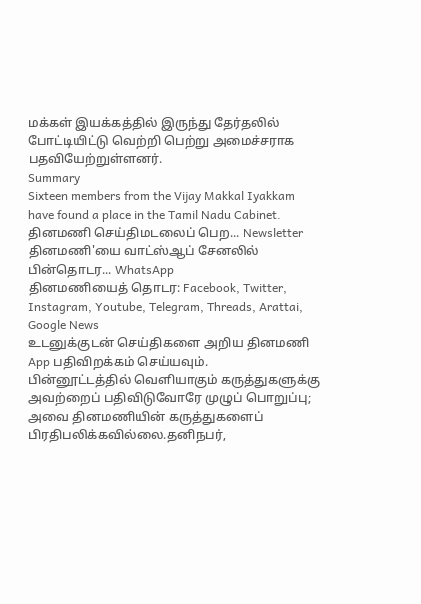மக்கள் இயக்கத்தில் இருந்து தேர்தலில் போட்டியிட்டு வெற்றி பெற்று அமைச்சராக பதவியேற்றுள்ளனர்.
Summary
Sixteen members from the Vijay Makkal Iyakkam have found a place in the Tamil Nadu Cabinet.
தினமணி செய்திமடலைப் பெற... Newsletter
தினமணி'யை வாட்ஸ்ஆப் சேனலில் பின்தொடர... WhatsApp
தினமணியைத் தொடர: Facebook, Twitter, Instagram, Youtube, Telegram, Threads, Arattai, Google News
உடனுக்குடன் செய்திகளை அறிய தினமணி App பதிவிறக்கம் செய்யவும்.
பின்னூட்டத்தில் வெளியாகும் கருத்துகளுக்கு அவற்றைப் பதிவிடுவோரே முழுப் பொறுப்பு; அவை தினமணியின் கருத்துகளைப் பிரதிபலிக்கவில்லை.தனிநபர்,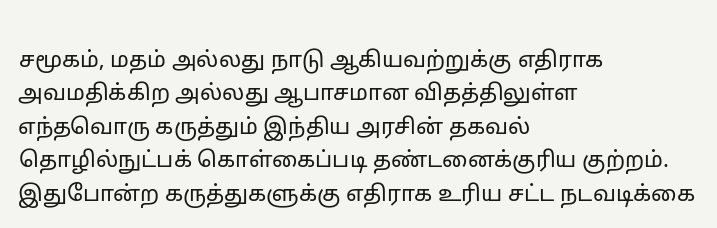சமூகம், மதம் அல்லது நாடு ஆகியவற்றுக்கு எதிராக அவமதிக்கிற அல்லது ஆபாசமான விதத்திலுள்ள எந்தவொரு கருத்தும் இந்திய அரசின் தகவல் தொழில்நுட்பக் கொள்கைப்படி தண்டனைக்குரிய குற்றம். இதுபோன்ற கருத்துகளுக்கு எதிராக உரிய சட்ட நடவடிக்கை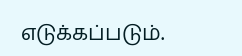எடுக்கப்படும்.